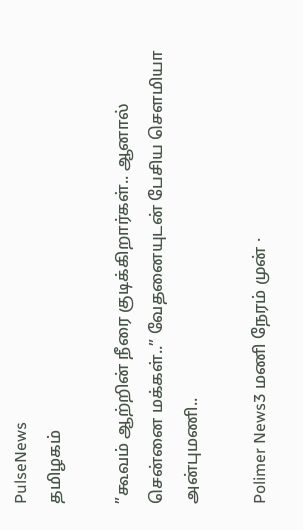PulseNews
தமிழகம்

”கூவம் ஆற்றின் நீரை குடிக்கிறார்கள்.. ஆனால் சென்னை மக்கள்..” வேதனையுடன் பேசிய செளமியா அன்புமணி..

Polimer News3 மணி நேரம் முன் ·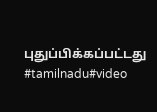புதுப்பிக்கப்பட்டது
#tamilnadu#video